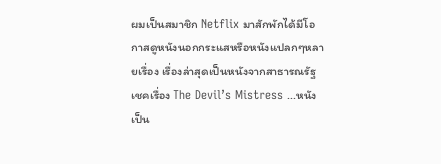ผมเป็นสมาชิก Netflix มาสักพักได้มีโอกาสดูหนังนอกกระแสหรือหนังแปลกๆหลายเรื่อง เรื่องล่าสุดเป็นหนังจากสาธารณรัฐเชคเรื่อง The Devil’s Mistress ...หนังเป็น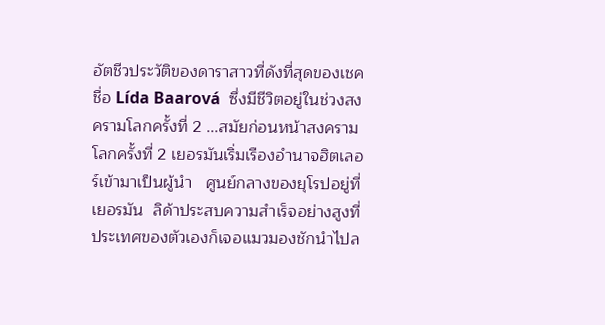อัตชีวประวัติของดาราสาวที่ดังที่สุดของเชคชื่อ Lída Baarová  ซึ่งมีชีวิตอยู่ในช่วงสงครามโลกครั้งที่ 2 ...สมัยก่อนหน้าสงครามโลกครั้งที่ 2 เยอรมันเริ่มเรืองอำนาจฮิตเลอร์เข้ามาเป็นผู้นำ   ศูนย์กลางของยุโรปอยู่ที่เยอรมัน  ลิด้าประสบความสำเร็จอย่างสูงที่ประเทศของตัวเองก็เจอแมวมองชักนำไปล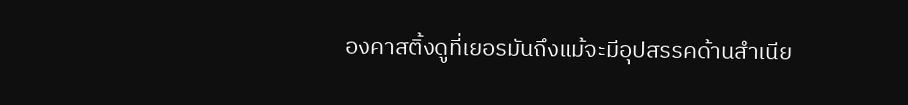องคาสติ้งดูที่เยอรมันถึงแม้จะมีอุปสรรคด้านสำเนีย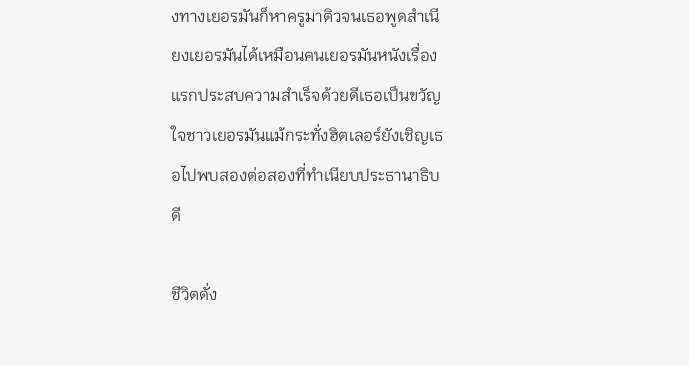งทางเยอรมันก็หาครูมาติวจนเธอพูดสำเนียงเยอรมันได้เหมือนคนเยอรมันหนังเรื่องแรกประสบความสำเร็จด้วยดีเธอเป็นขวัญใจชาวเยอรมันแม้กระทั่งฮิตเลอร์ยังเชิญเธอไปพบสองต่อสองที่ทำเนียบประธานาธิบดี

ชีวิตดั่ง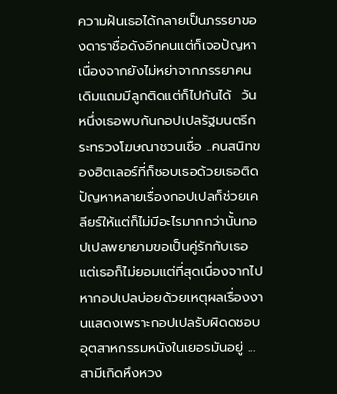ความฝันเธอได้กลายเป็นภรรยาของดาราชื่อดังอีกคนแต่ก็เจอปัญหาเนื่องจากยังไม่หย่าจากภรรยาคนเดิมแถมมีลูกติดแต่ก็ไปกันได้  วันหนึ่งเธอพบกันกอปเปลรัฐมนตรีกระทรวงโฆษณาชวนเชื่อ ..คนสนิทของฮิตเลอร์ที่ก็ชอบเธอด้วยเธอติดปัญหาหลายเรื่องกอปเปลก็ช่วยเคลียร์ให้แต่ก็ไม่มีอะไรมากกว่านั้นกอปเปลพยายามขอเป็นคู่รักกับเธอแต่เธอก็ไม่ยอมแต่ที่สุดเนื่องจากไปหากอปเปลบ่อยด้วยเหตุผลเรื่องงานแสดงเพราะกอปเปลรับผิดดชอบอุตสาหกรรมหนังในเยอรมันอยู่ ...สามีเกิดหึงหวง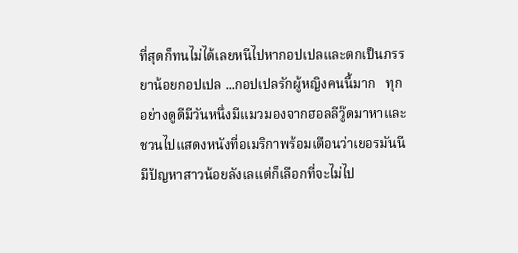ที่สุดก็ทนไม่ได้เลยหนีไปหากอปเปลและตกเป็นภรรยาน้อยกอปเปล ...กอปเปลรักผู้หญิงคนนี้มาก   ทุกอย่างดูดีมีวันหนึ่งมีแมวมองจากฮอลลีวู๊ดมาหาและชวนไปแสดงหนังที่อเมริกาพร้อมเตือนว่าเยอรมันนีมีปัญหาสาวน้อยลังเลแต่ก็เลือกที่จะไม่ไป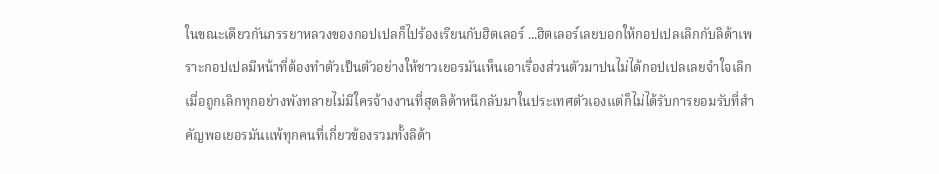ในขณะเดียวกันภรรยาหลวงของกอปเปลก็ไปร้องเรียนกับฮิตเลอร์ ...ฮิตเลอร์เลยบอกให้กอปเปลเลิกกับลิด้าเพราะกอปเปลมีหน้าที่ต้องทำตัวเป็นตัวอย่างให้ชาวเยอรมันเห็นเอาเรื่องส่วนตัวมาปนไม่ได้กอปเปลเลยจำใจเลิก  เมื่อถูกเลิกทุกอย่างพังทลายไม่มีใครจ้างงานที่สุดลิด้าหนีกลับมาในประเทศตัวเองแต่ก็ไม่ได้รับการยอมรับที่สำคัญพอเยอรมันแพ้ทุกคนที่เกี่ยวข้องรวมทั้งลิด้า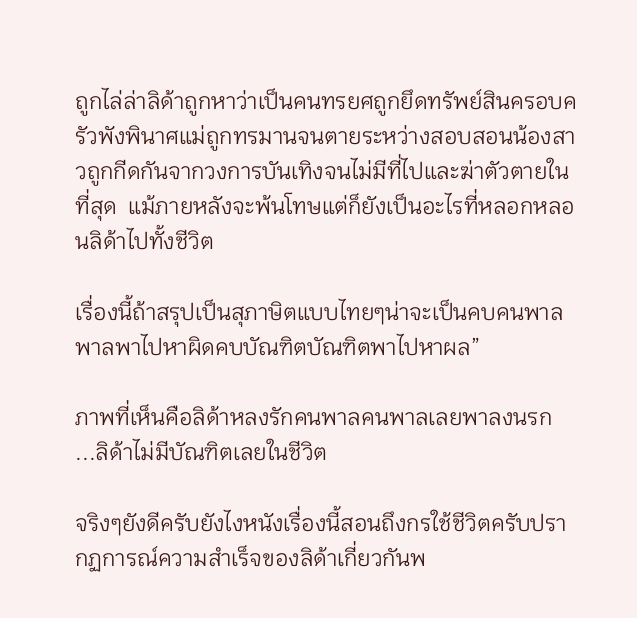ถูกไล่ล่าลิด้าถูกหาว่าเป็นคนทรยศถูกยึดทรัพย์สินครอบครัวพังพินาศแม่ถูกทรมานจนตายระหว่างสอบสอนน้องสาวถูกกีดกันจากวงการบันเทิงจนไม่มีที่ไปและฆ่าตัวตายในที่สุด  แม้ภายหลังจะพ้นโทษแต่ก็ยังเป็นอะไรที่หลอกหลอนลิด้าไปทั้งชีวิต

เรื่องนี้ถ้าสรุปเป็นสุภาษิตแบบไทยๆน่าจะเป็นคบคนพาลพาลพาไปหาผิดคบบัณฑิตบัณฑิตพาไปหาผล”

ภาพที่เห็นคือลิด้าหลงรักคนพาลคนพาลเลยพาลงนรก  ...ลิด้าไม่มีบัณฑิตเลยในชีวิต

จริงๆยังดีครับยังไงหนังเรื่องนี้สอนถึงกรใช้ชีวิตครับปรากฏการณ์ความสำเร็จของลิด้าเกี่ยวกันพ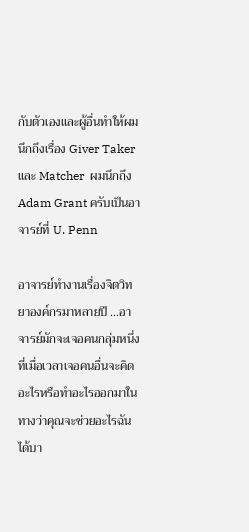กับตัวเองและผู้อื่นทำให้ผมนึกถึงเรื่อง Giver Taker และ Matcher  ผมนึกถึง Adam Grant ครับเป็นอาจารย์ที่ U. Penn

อาจารย์ทำงานเรื่องจิตวิทยาองค์กรมาหลายปี ...อาจารย์มักจะเจอคนกลุ่มหนึ่งที่เมื่อเวลาเจอคนอื่นจะคิดอะไรหรือทำอะไรออกมาในทางว่าคุณจะช่วยอะไรฉันได้บา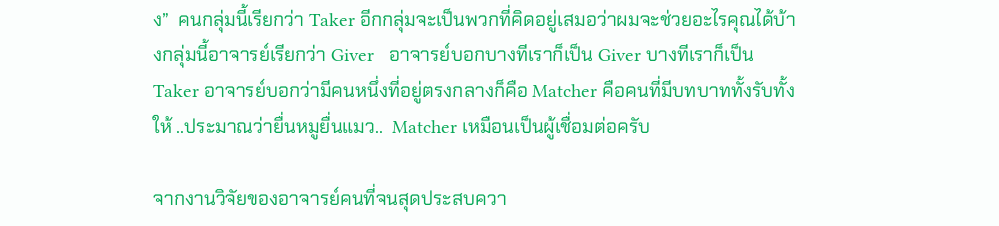ง”  คนกลุ่มนี้เรียกว่า Taker อีกกลุ่มจะเป็นพวกที่คิดอยู่เสมอว่าผมจะช่วยอะไรคุณได้บ้างกลุ่มนี้อาจารย์เรียกว่า Giver   อาจารย์บอกบางทีเราก็เป็น Giver บางทีเราก็เป็น Taker อาจารย์บอกว่ามีคนหนึ่งที่อยู่ตรงกลางก็คือ Matcher คือคนที่มีบทบาททั้งรับทั้งให้ ..ประมาณว่ายื่นหมูยื่นแมว..  Matcher เหมือนเป็นผู้เชื่อมต่อครับ

จากงานวิจัยของอาจารย์คนที่จนสุดประสบควา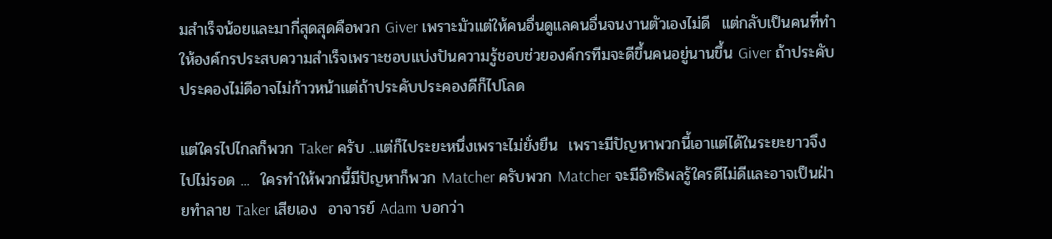มสำเร็จน้อยและมากี่สุดสุดคือพวก Giver เพราะมัวแต่ให้คนอื่นดูแลคนอื่นจนงานตัวเองไม่ดี  แต่กลับเป็นคนที่ทำให้องค์กรประสบความสำเร็จเพราะชอบแบ่งปันความรู้ชอบช่วยองค์กรทีมจะดีขึ้นคนอยู่นานขึ้น Giver ถ้าประคับประคองไม่ดีอาจไม่ก้าวหน้าแต่ถ้าประคับประคองดีก็ไปโลด

แต่ใครไปไกลก็พวก Taker ครับ ..แต่ก็ไประยะหนึ่งเพราะไม่ยั่งยืน  เพราะมีปัญหาพวกนี้เอาแต่ได้ในระยะยาวจึงไปไม่รอด ...  ใครทำให้พวกนี้มีปัญหาก็พวก Matcher ครับพวก Matcher จะมีอิทธิพลรู้ใครดีไม่ดีและอาจเป็นฝ่ายทำลาย Taker เสียเอง  อาจารย์ Adam บอกว่า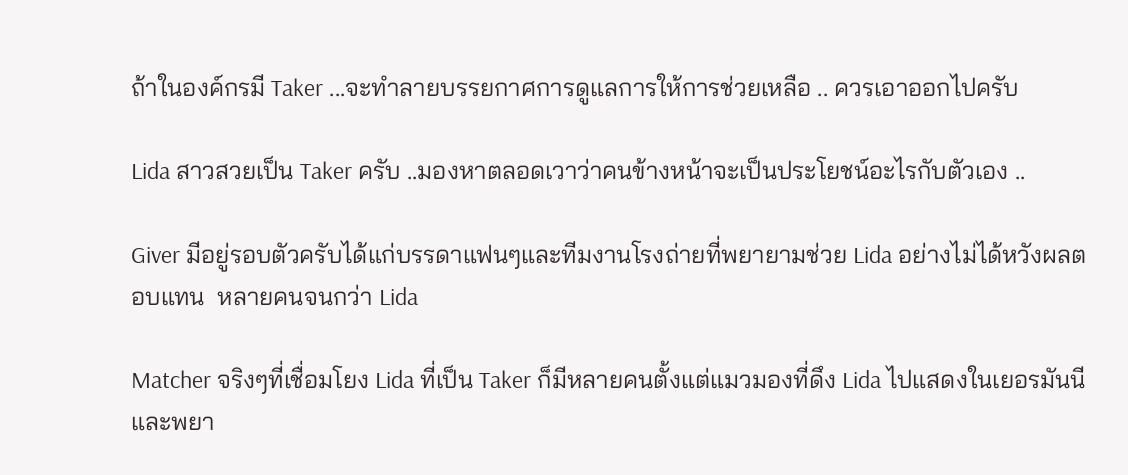ถ้าในองค์กรมี Taker ...จะทำลายบรรยกาศการดูแลการให้การช่วยเหลือ .. ควรเอาออกไปครับ

Lida สาวสวยเป็น Taker ครับ ..มองหาตลอดเวาว่าคนข้างหน้าจะเป็นประโยชน์อะไรกับตัวเอง ..

Giver มีอยู่รอบตัวครับได้แก่บรรดาแฟนๆและทีมงานโรงถ่ายที่พยายามช่วย Lida อย่างไม่ได้หวังผลตอบแทน  หลายคนจนกว่า Lida

Matcher จริงๆที่เชื่อมโยง Lida ที่เป็น Taker ก็มีหลายคนตั้งแต่แมวมองที่ดึง Lida ไปแสดงในเยอรมันนีและพยา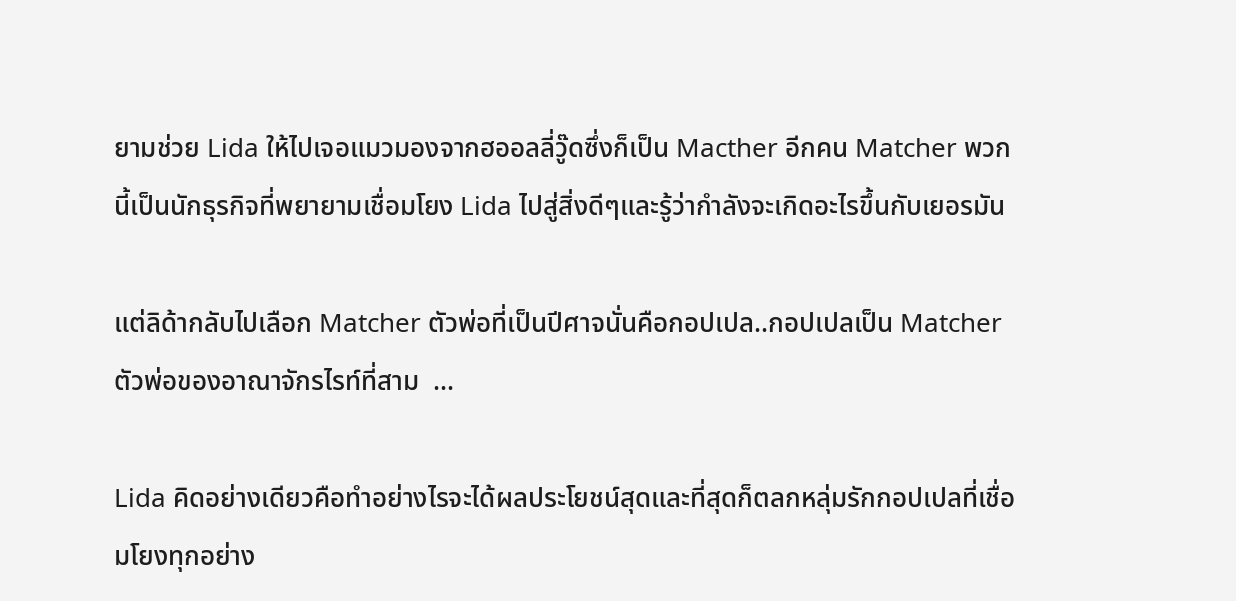ยามช่วย Lida ให้ไปเจอแมวมองจากฮออลลี่วู๊ดซึ่งก็เป็น Macther อีกคน Matcher พวกนี้เป็นนักธุรกิจที่พยายามเชื่อมโยง Lida ไปสู่สิ่งดีๆและรู้ว่ากำลังจะเกิดอะไรขึ้นกับเยอรมัน

แต่ลิด้ากลับไปเลือก Matcher ตัวพ่อที่เป็นปีศาจนั่นคือกอปเปล..กอปเปลเป็น Matcher ตัวพ่อของอาณาจักรไรท์ที่สาม  ...

Lida คิดอย่างเดียวคือทำอย่างไรจะได้ผลประโยชน์สุดและที่สุดก็ตลกหลุ่มรักกอปเปลที่เชื่อมโยงทุกอย่าง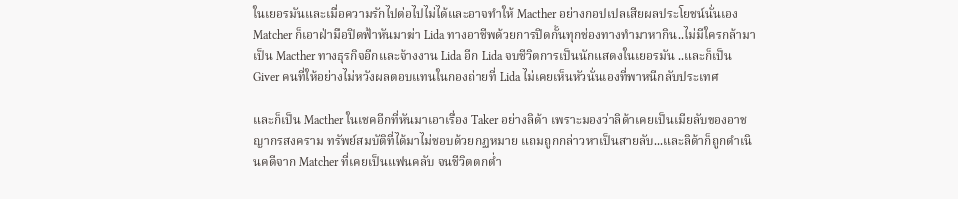ในเยอรมันและเมื่อความรักไปต่อไปไม่ได้และอาจทำให้ Macther อย่างกอปเปลเสียผลประโยชน์นั่นเอง Matcher ก็เอาฝ่ามือปิดฟ้าหันมาฆ่า Lida ทางอาชีพด้วยการปิดกั้นทุกช่องทางทำมาหากิน..ไม่มีใครกล้ามาเป็น Macther ทางธุรกิจอีกและจ้างงาน Lida อีก Lida จบชีวิตการเป็นนักแสดงในเยอรมัน ..และก็เป็น Giver คนที่ให้อย่างไม่หวังผลตอบแทนในกองถ่ายที่ Lida ไม่เคยเห็นหัวนั่นเองที่พาหนีกลับประเทศ

และก็เป็น Macther ในเชคอีกที่หันมาเอาเรื่อง Taker อย่างลิด้า เพราะมองว่าลิด้าเคยเป็นเมียลับของอาชญากรสงคราม ทรัพย์สมบัติที่ได้มาไม่ชอบด้วยกฏหมาย แถมถูกกล่าวหาเป็นสายลับ...และลิด้าก็ถูกดำเนินคดีจาก Matcher ที่เคยเป็นแฟนคลับ จนชีวิตตกต่ำ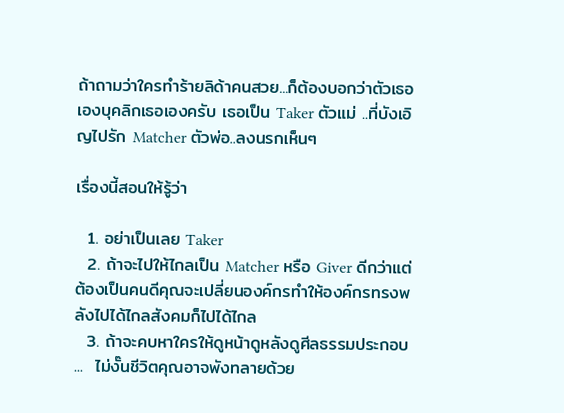ถ้าถามว่าใครทำร้ายลิด้าคนสวย...ก็ต้องบอกว่าตัวเธอเองบุคลิกเธอเองครับ เธอเป็น Taker ตัวแม่ ..ที่บังเอิญไปรัก Matcher ตัวพ่อ..ลงนรกเห็นๆ

เรื่องนี้สอนให้รู้ว่า

  1. อย่าเป็นเลย Taker
  2. ถ้าจะไปให้ไกลเป็น Matcher หรือ Giver ดีกว่าแต่ต้องเป็นคนดีคุณจะเปลี่ยนองค์กรทำให้องค์กรทรงพลังไปได้ไกลสังคมก็ไปได้ไกล
  3. ถ้าจะคบหาใครให้ดูหน้าดูหลังดูศีลธรรมประกอบ ...  ไม่งั๊นชีวิตคุณอาจพังทลายด้วย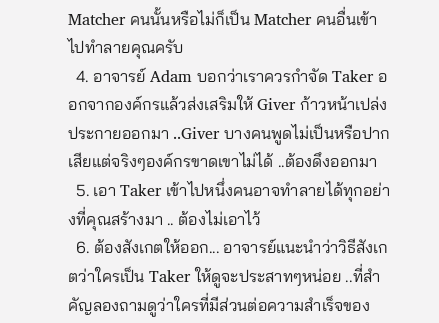Matcher คนนั้นหรือไม่ก็เป็น Matcher คนอื่นเข้าไปทำลายคุณครับ
  4. อาจารย์ Adam บอกว่าเราควรกำจัด Taker ออกจากองค์กรแล้วส่งเสริมให้ Giver ก้าวหน้าเปล่งประกายออกมา ..Giver บางคนพูดไม่เป็นหรือปากเสียแต่จริงๆองค์กรขาดเขาไม่ได้ ..ต้องดึงออกมา
  5. เอา Taker เข้าไปหนึ่งคนอาจทำลายได้ทุกอย่างที่คุณสร้างมา .. ต้องไม่เอาไว้
  6. ต้องสังเกตให้ออก... อาจารย์แนะนำว่าวิธีสังเกตว่าใครเป็น Taker ให้ดูจะประสาทๆหน่อย ..ที่สำคัญลองถามดูว่าใครที่มีส่วนต่อความสำเร็จของ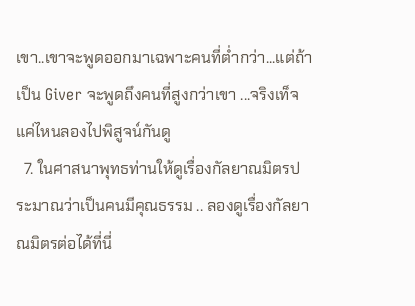เขา..เขาจะพูดออกมาเฉพาะคนที่ต่ำกว่า...แต่ถ้าเป็น Giver จะพูดถึงคนที่สูงกว่าเขา ...จริงเท็จแค่ไหนลองไปพิสูจน์กันดู
  7. ในศาสนาพุทธท่านให้ดูเรื่องกัลยาณมิตรประมาณว่าเป็นคนมีคุณธรรม .. ลองดูเรื่องกัลยาณมิตรต่อได้ที่นี่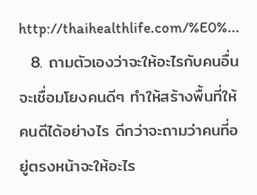http://thaihealthlife.com/%E0%...
  8. ถามตัวเองว่าจะให้อะไรกับคนอื่น จะเชื่อมโยงคนดีๆ ทำให้สร้างพื้นที่ให้คนดีได้อย่างไร ดีกว่าจะถามว่าคนที่อยู่ตรงหน้าจะให้อะไร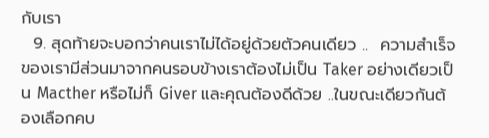กับเรา
  9. สุดท้ายจะบอกว่าคนเราไม่ได้อยู่ด้วยตัวคนเดียว ..  ความสำเร็จของเรามีส่วนมาจากคนรอบข้างเราต้องไม่เป็น Taker อย่างเดียวเป็น Macther หรือไม่ก็ Giver และคุณต้องดีด้วย ..ในขณะเดียวกันต้องเลือกคบ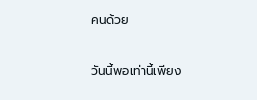คนด้วย

วันนี้พอเท่านี้เพียง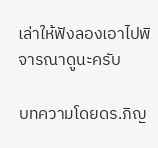เล่าให้ฟังลองเอาไปพิจารณาดูนะครับ

บทความโดยดร.ภิญ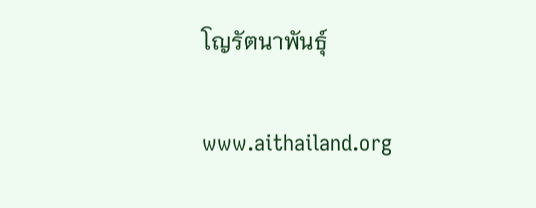โญรัตนาพันธุ์

www.aithailand.org